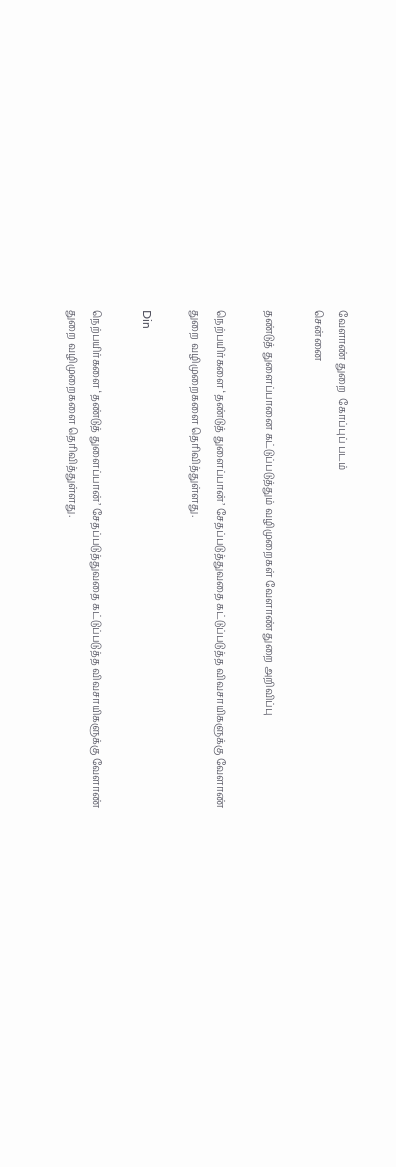வேளாண் துறை  கோப்புப் படம்
சென்னை

தண்டுத் துளைப்பானை கட்டுப்படுத்தும் வழிமுறைகள் வேளாண் துறை அறிவிப்பு

நெற்பயிர்களை ‘தண்டுத் துளைப்பான்’ சேதப்படுத்துவதை கட்டுப்படுத்த விவசாயிகளுக்கு வேளாண் துறை வழிமுறைகளை தெரிவித்துள்ளது.

Din

நெற்பயிர்களை ‘தண்டுத் துளைப்பான்’ சேதப்படுத்துவதை கட்டுப்படுத்த விவசாயிகளுக்கு வேளாண் துறை வழிமுறைகளை தெரிவித்துள்ளது.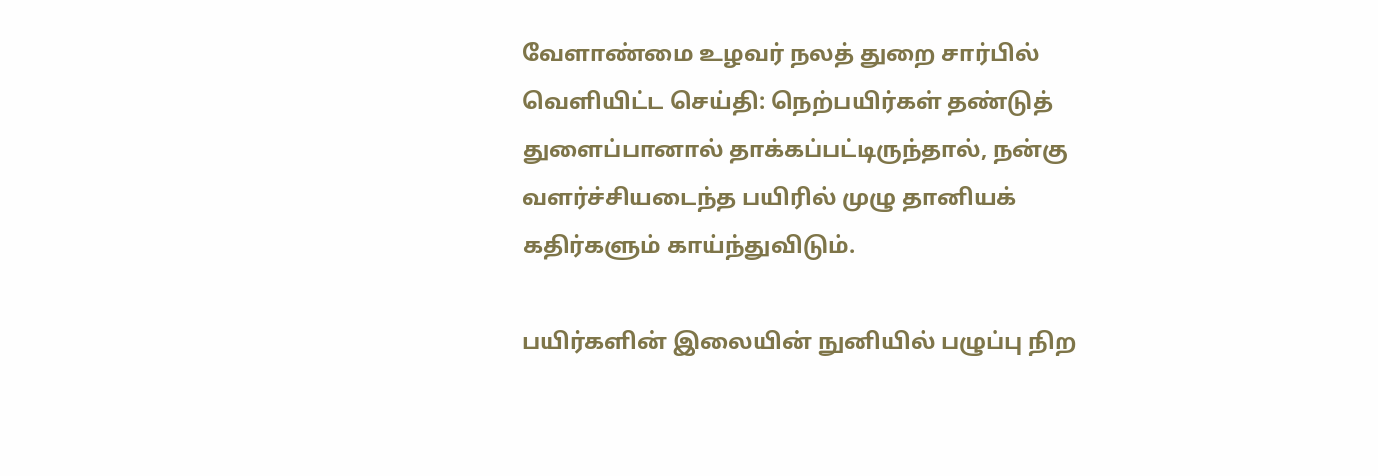வேளாண்மை உழவர் நலத் துறை சார்பில் வெளியிட்ட செய்தி: நெற்பயிர்கள் தண்டுத் துளைப்பானால் தாக்கப்பட்டிருந்தால், நன்கு வளர்ச்சியடைந்த பயிரில் முழு தானியக் கதிர்களும் காய்ந்துவிடும்.

பயிர்களின் இலையின் நுனியில் பழுப்பு நிற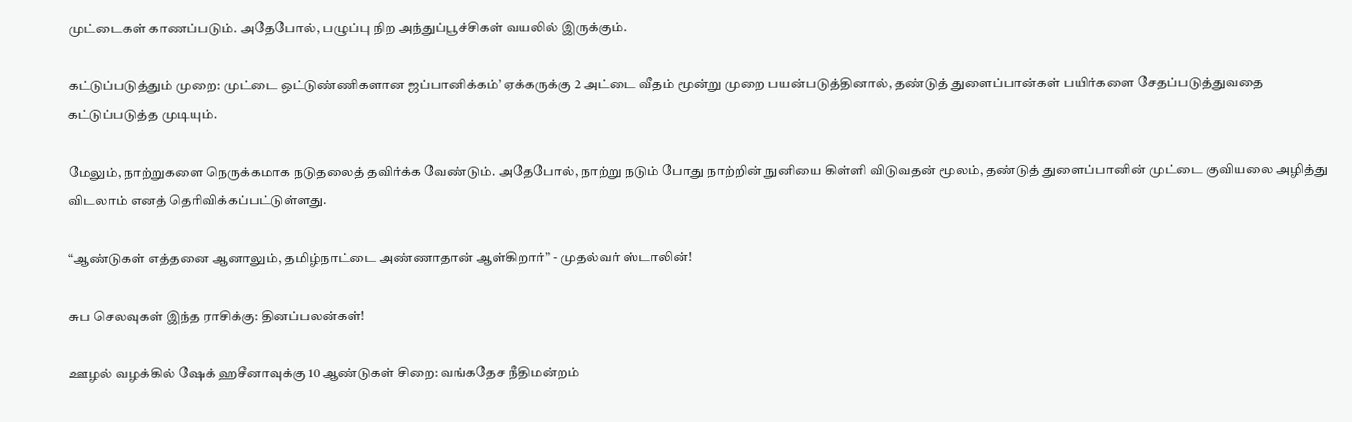முட்டைகள் காணப்படும். அதேபோல், பழுப்பு நிற அந்துப்பூச்சிகள் வயலில் இருக்கும்.

கட்டுப்படுத்தும் முறை: முட்டை ஒட்டுண்ணிகளான ஜப்பானிக்கம்’ ஏக்கருக்கு 2 அட்டை வீதம் மூன்று முறை பயன்படுத்தினால், தண்டுத் துளைப்பான்கள் பயிர்களை சேதப்படுத்துவதை கட்டுப்படுத்த முடியும்.

மேலும், நாற்றுகளை நெருக்கமாக நடுதலைத் தவிர்க்க வேண்டும். அதேபோல், நாற்று நடும் போது நாற்றின் நுனியை கிள்ளி விடுவதன் மூலம், தண்டுத் துளைப்பானின் முட்டை குவியலை அழித்து விடலாம் எனத் தெரிவிக்கப்பட்டுள்ளது.

“ஆண்டுகள் எத்தனை ஆனாலும், தமிழ்நாட்டை அண்ணாதான் ஆள்கிறார்” - முதல்வர் ஸ்டாலின்!

சுப செலவுகள் இந்த ராசிக்கு: தினப்பலன்கள்!

ஊழல் வழக்கில் ஷேக் ஹசீனாவுக்கு 10 ஆண்டுகள் சிறை: வங்கதேச நீதிமன்றம்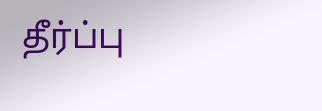தீர்ப்பு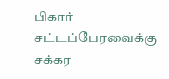பிகார் சட்டப்பேரவைக்கு சக்கர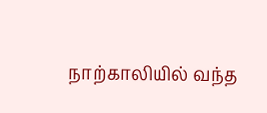நாற்காலியில் வந்த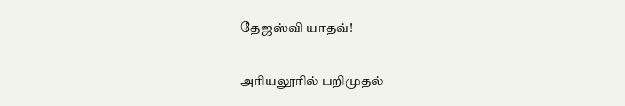தேஜஸ்வி யாதவ்!

அரியலூரில் பறிமுதல்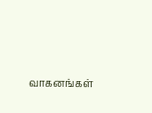வாகனங்கள்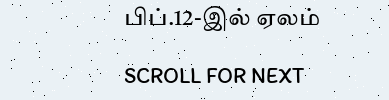பிப்.12-இல் ஏலம்

SCROLL FOR NEXT